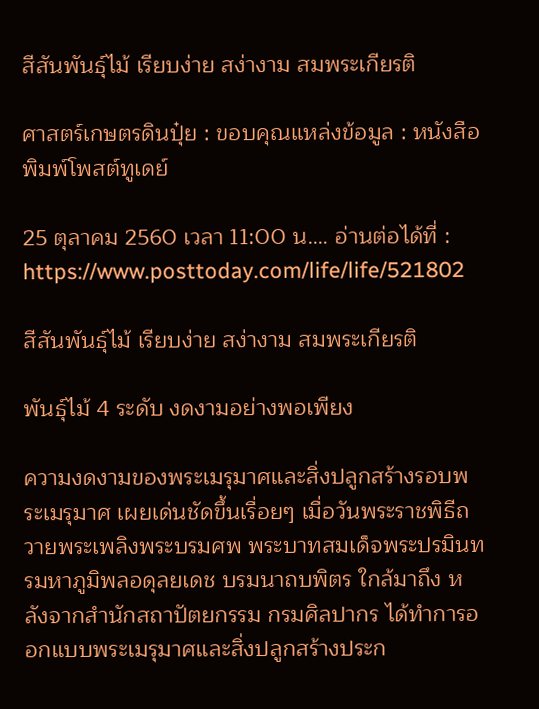สีสันพันธุ์ไม้ เรียบง่าย สง่างาม สมพระเกียรติ

ศาสตร์เกษตรดินปุ๋ย : ขอบคุณแหล่งข้อมูล : หนังสือพิมพ์โพสต์ทูเดย์

25 ตุลาคม 2560 เวลา 11:00 น…. อ่านต่อได้ที่ : https://www.posttoday.com/life/life/521802

สีสันพันธุ์ไม้ เรียบง่าย สง่างาม สมพระเกียรติ

พันธุ์ไม้ 4 ระดับ งดงามอย่างพอเพียง

ความงดงามของพระเมรุมาศและสิ่งปลูกสร้างรอบพระเมรุมาศ เผยเด่นชัดขึ้นเรื่อยๆ เมื่อวันพระราชพิธีถวายพระเพลิงพระบรมศพ พระบาทสมเด็จพระปรมินทรมหาภูมิพลอดุลยเดช บรมนาถบพิตร ใกล้มาถึง หลังจากสำนักสถาปัตยกรรม กรมศิลปากร ได้ทำการออกแบบพระเมรุมาศและสิ่งปลูกสร้างประก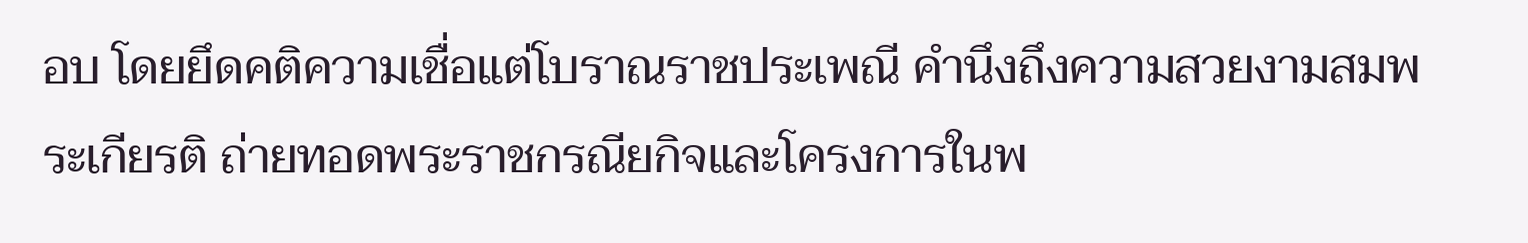อบ โดยยึดคติความเชื่อแต่โบราณราชประเพณี คำนึงถึงความสวยงามสมพระเกียรติ ถ่ายทอดพระราชกรณียกิจและโครงการในพ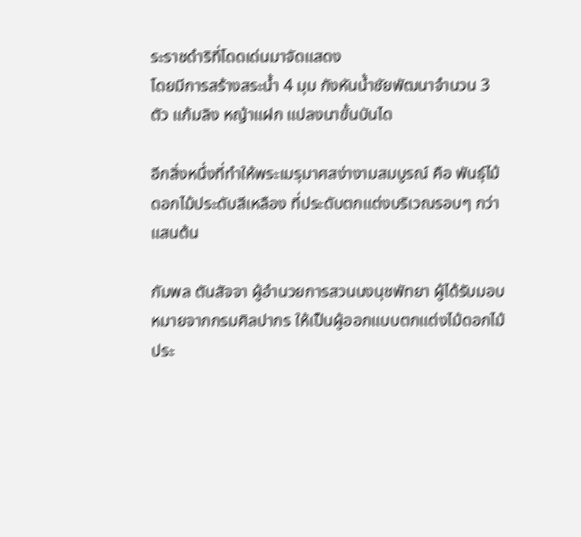ระราชดำริที่โดดเด่นมาจัดแสดง
โดยมีการสร้างสระน้ำ 4 มุม กังหันน้ำชัยพัฒนาจำนวน 3 ตัว แก้มลิง หญ้าแฝก แปลงนาขั้นบันได

อีกสิ่งหนึ่งที่ทำให้พระเมรุมาศสง่างามสมบูรณ์ คือ พันธุ์ไม้ดอกไม้ประดับสีเหลือง ที่ประดับตกแต่งบริเวณรอบๆ กว่าแสนต้น

กัมพล ตันสัจจา ผู้อำนวยการสวนนงนุชพัทยา ผู้ได้รับมอบหมายจากกรมศิลปากร ให้เป็นผู้ออกแบบตกแต่งไม้ดอกไม้ประ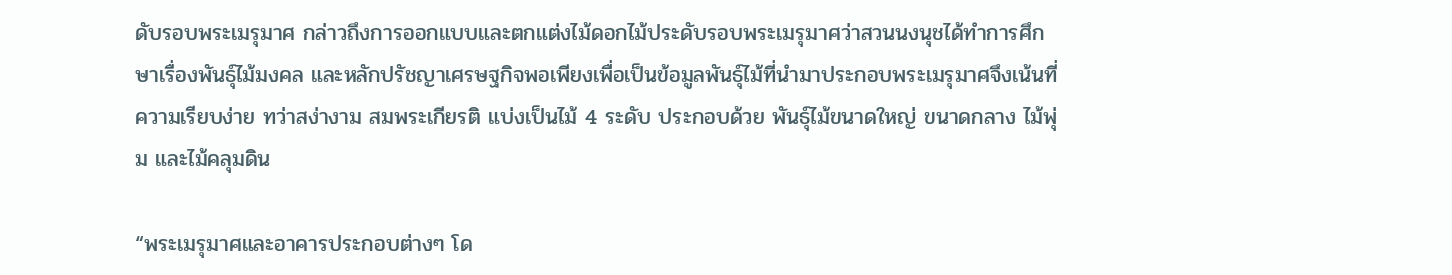ดับรอบพระเมรุมาศ กล่าวถึงการออกแบบและตกแต่งไม้ดอกไม้ประดับรอบพระเมรุมาศว่าสวนนงนุชได้ทำการศึกษาเรื่องพันธุ์ไม้มงคล และหลักปรัชญาเศรษฐกิจพอเพียงเพื่อเป็นข้อมูลพันธุ์ไม้ที่นำมาประกอบพระเมรุมาศจึงเน้นที่ความเรียบง่าย ทว่าสง่างาม สมพระเกียรติ แบ่งเป็นไม้ 4 ระดับ ประกอบด้วย พันธุ์ไม้ขนาดใหญ่ ขนาดกลาง ไม้พุ่ม และไม้คลุมดิน

“พระเมรุมาศและอาคารประกอบต่างๆ โด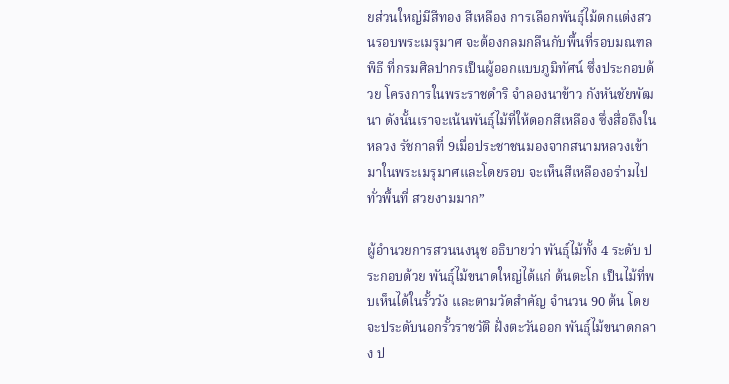ยส่วนใหญ่มีสีทอง สีเหลือง การเลือกพันธุ์ไม้ตกแต่งสวนรอบพระเมรุมาศ จะต้องกลมกลืนกับพื้นที่รอบมณฑลพิธี ที่กรมศิลปากรเป็นผู้ออกแบบภูมิทัศน์ ซึ่งประกอบด้วย โครงการในพระราชดำริ จำลองนาข้าว กังหันชัยพัฒนา ดังนั้นเราจะเน้นพันธุ์ไม้ที่ให้ดอกสีเหลือง ซึ่งสื่อถึงในหลวง รัชกาลที่ 9เมื่อประชาชนมองจากสนามหลวงเข้ามาในพระเมรุมาศและโดยรอบ จะเห็นสีเหลืองอร่ามไปทั่วพื้นที่ สวยงามมาก”

ผู้อำนวยการสวนนงนุช อธิบายว่า พันธุ์ไม้ทั้ง 4 ระดับ ประกอบด้วย พันธุ์ไม้ขนาดใหญ่ได้แก่ ต้นตะโก เป็นไม้ที่พบเห็นได้ในรั้ววัง และตามวัดสำคัญ จำนวน 90 ต้น โดยจะประดับนอกรั้วราชวัติ ฝั่งตะวันออก พันธุ์ไม้ขนาดกลาง ป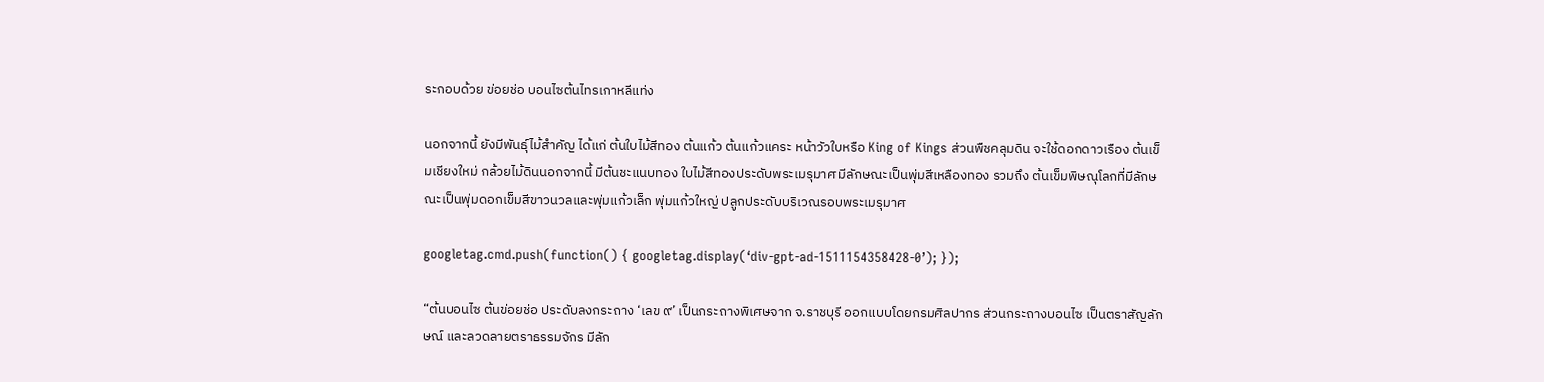ระกอบด้วย ข่อยช่อ บอนไซต้นไทรเกาหลีแท่ง

นอกจากนี้ ยังมีพันธุ์ไม้สำคัญ ได้แก่ ต้นใบไม้สีทอง ต้นแก้ว ต้นแก้วแคระ หน้าวัวใบหรือ King of Kings ส่วนพืชคลุมดิน จะใช้ดอกดาวเรือง ต้นเข็มเชียงใหม่ กล้วยไม้ดินนอกจากนี้ มีต้นชะแนบทอง ใบไม้สีทองประดับพระเมรุมาศ มีลักษณะเป็นพุ่มสีเหลืองทอง รวมถึง ต้นเข็มพิษณุโลกที่มีลักษณะเป็นพุ่มดอกเข็มสีขาวนวลและพุ่มแก้วเล็ก พุ่มแก้วใหญ่ ปลูกประดับบริเวณรอบพระเมรุมาศ

googletag.cmd.push(function() { googletag.display(‘div-gpt-ad-1511154358428-0’); });

“ต้นบอนไซ ต้นข่อยช่อ ประดับลงกระถาง ‘เลข ๙’ เป็นกระถางพิเศษจาก จ.ราชบุรี ออกแบบโดยกรมศิลปากร ส่วนกระถางบอนไซ เป็นตราสัญลักษณ์ และลวดลายตราธรรมจักร มีลัก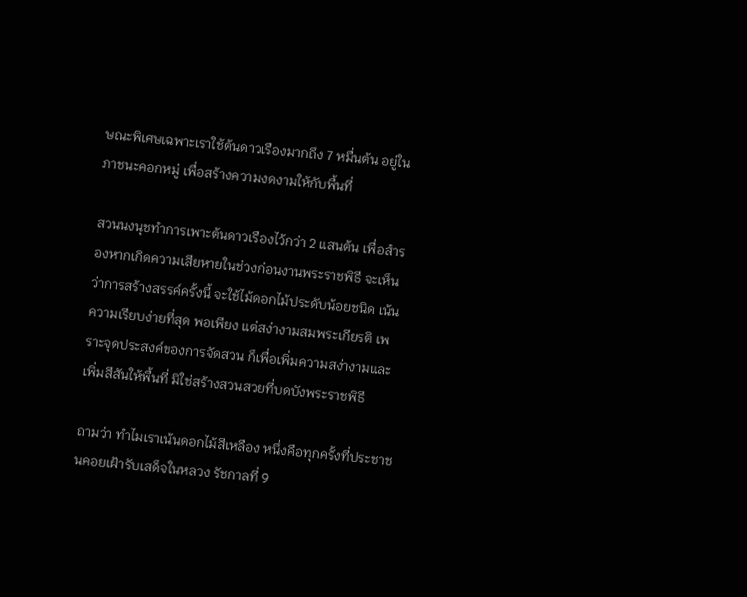ษณะพิเศษเฉพาะเราใช้ต้นดาวเรืองมากถึง 7 หมื่นต้น อยู่ในภาชนะคอกหมู่ เพื่อสร้างความงดงามให้กับพื้นที่

สวนนงนุชทำการเพาะต้นดาวเรืองไว้กว่า 2 แสนต้น เพื่อสำรองหากเกิดความเสียหายในช่วงก่อนงานพระราชพิธี จะเห็นว่าการสร้างสรรค์ครั้งนี้ จะใช้ไม้ดอกไม้ประดับน้อยชนิด เน้นความเรียบง่ายที่สุด พอเพียง แต่สง่างามสมพระเกียรติ เพราะจุดประสงค์ของการจัดสวน ก็เพื่อเพิ่มความสง่างามและเพิ่มสีสันให้พื้นที่ มิใช่สร้างสวนสวยที่บดบังพระราชพิธี

ถามว่า ทำไมเราเน้นดอกไม้สีเหลือง หนึ่งคือทุกครั้งที่ประชาชนคอยเฝ้ารับเสด็จในหลวง รัชกาลที่ 9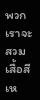พวกเราจะสวมเสื้อสีเห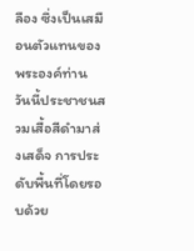ลือง ซึ่งเป็นเสมือนตัวแทนของพระองค์ท่าน วันนี้ประชาชนสวมเสื้อสีดำมาส่งเสด็จ การประดับพื้นที่โดยรอบด้วย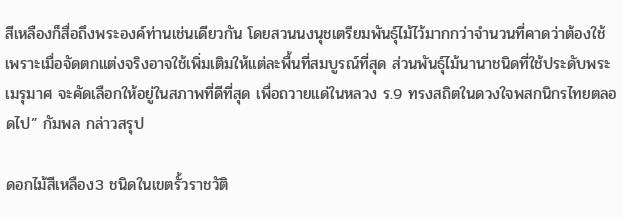สีเหลืองก็สื่อถึงพระองค์ท่านเช่นเดียวกัน โดยสวนนงนุชเตรียมพันธุ์ไม้ไว้มากกว่าจำนวนที่คาดว่าต้องใช้ เพราะเมื่อจัดตกแต่งจริงอาจใช้เพิ่มเติมให้แต่ละพื้นที่สมบูรณ์ที่สุด ส่วนพันธุ์ไม้นานาชนิดที่ใช้ประดับพระเมรุมาศ จะคัดเลือกให้อยู่ในสภาพที่ดีที่สุด เพื่อถวายแด่ในหลวง ร.9 ทรงสถิตในดวงใจพสกนิกรไทยตลอดไป” กัมพล กล่าวสรุป

ดอกไม้สีเหลือง3 ชนิดในเขตรั้วราชวัติ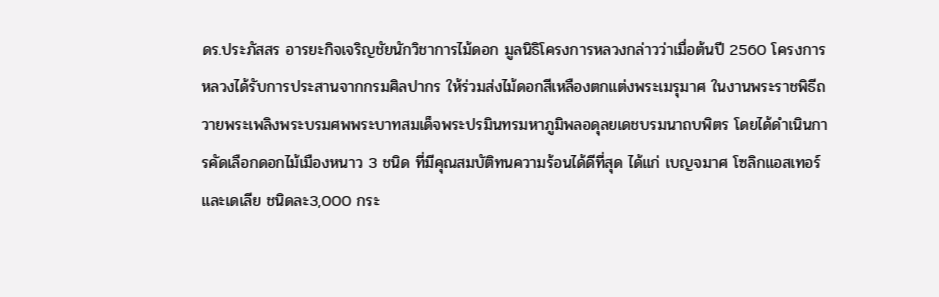ดร.ประภัสสร อารยะกิจเจริญชัยนักวิชาการไม้ดอก มูลนิธิโครงการหลวงกล่าวว่าเมื่อต้นปี 2560 โครงการหลวงได้รับการประสานจากกรมศิลปากร ให้ร่วมส่งไม้ดอกสีเหลืองตกแต่งพระเมรุมาศ ในงานพระราชพิธีถวายพระเพลิงพระบรมศพพระบาทสมเด็จพระปรมินทรมหาภูมิพลอดุลยเดชบรมนาถบพิตร โดยได้ดำเนินการคัดเลือกดอกไม้เมืองหนาว 3 ชนิด ที่มีคุณสมบัติทนความร้อนได้ดีที่สุด ได้แก่ เบญจมาศ โซลิกแอสเทอร์ และเดเลีย ชนิดละ3,000 กระ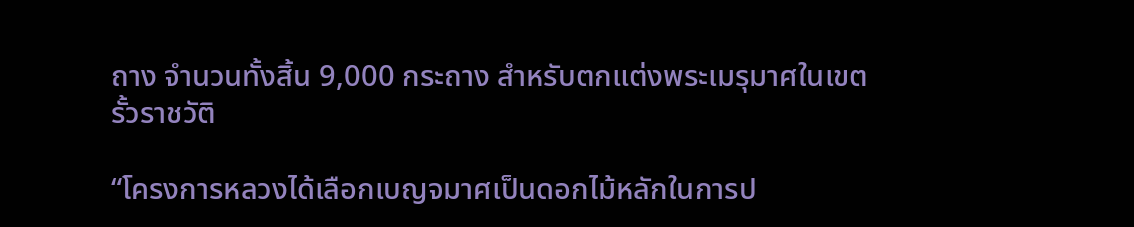ถาง จำนวนทั้งสิ้น 9,000 กระถาง สำหรับตกแต่งพระเมรุมาศในเขตรั้วราชวัติ

“โครงการหลวงได้เลือกเบญจมาศเป็นดอกไม้หลักในการป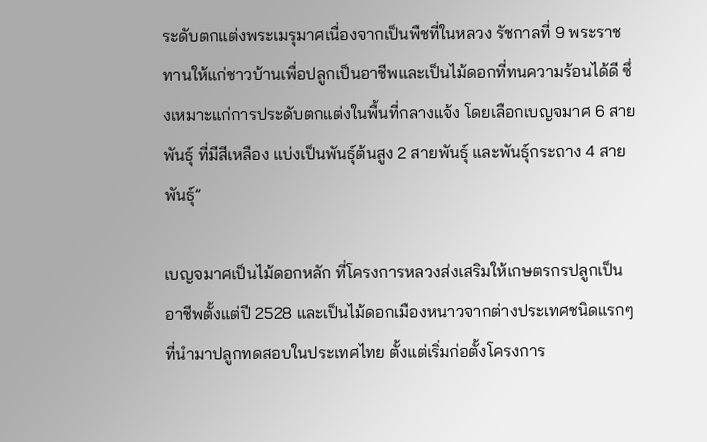ระดับตกแต่งพระเมรุมาศเนื่องจากเป็นพืชที่ในหลวง รัชกาลที่ 9 พระราชทานให้แก่ชาวบ้านเพื่อปลูกเป็นอาชีพและเป็นไม้ดอกที่ทนความร้อนได้ดี ซึ่งเหมาะแก่การประดับตกแต่งในพื้นที่กลางแจ้ง โดยเลือกเบญจมาศ 6 สายพันธุ์ ที่มีสีเหลือง แบ่งเป็นพันธุ์ต้นสูง 2 สายพันธุ์ และพันธุ์กระถาง 4 สายพันธุ์”

เบญจมาศเป็นไม้ดอกหลัก ที่โครงการหลวงส่งเสริมให้เกษตรกรปลูกเป็นอาชีพตั้งแต่ปี 2528 และเป็นไม้ดอกเมืองหนาวจากต่างประเทศชนิดแรกๆ ที่นำมาปลูกทดสอบในประเทศไทย ตั้งแต่เริ่มก่อตั้งโครงการ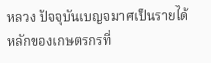หลวง ปัจจุบันเบญจมาศเป็นรายได้หลักของเกษตรกรที่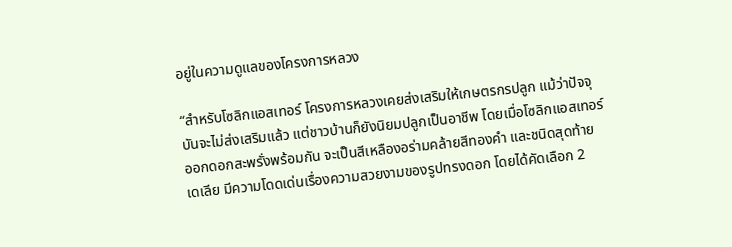อยู่ในความดูแลของโครงการหลวง

“สำหรับโซลิกแอสเทอร์ โครงการหลวงเคยส่งเสริมให้เกษตรกรปลูก แม้ว่าปัจจุบันจะไม่ส่งเสริมแล้ว แต่ชาวบ้านก็ยังนิยมปลูกเป็นอาชีพ โดยเมื่อโซลิกแอสเทอร์ออกดอกสะพรั่งพร้อมกัน จะเป็นสีเหลืองอร่ามคล้ายสีทองคำ และชนิดสุดท้าย เดเลีย มีความโดดเด่นเรื่องความสวยงามของรูปทรงดอก โดยได้คัดเลือก 2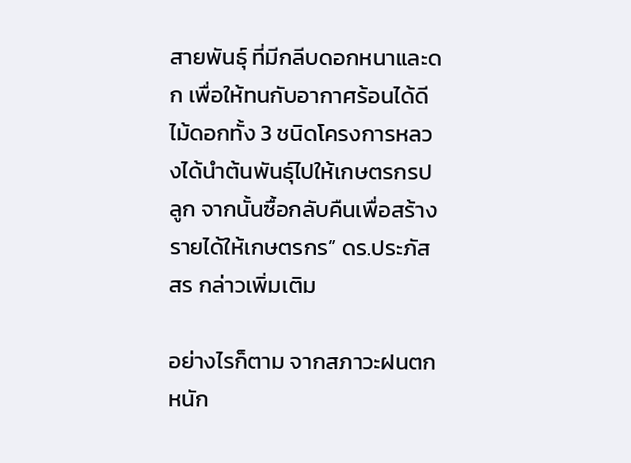สายพันธุ์ ที่มีกลีบดอกหนาและดก เพื่อให้ทนกับอากาศร้อนได้ดี ไม้ดอกทั้ง 3 ชนิดโครงการหลวงได้นำต้นพันธุ์ไปให้เกษตรกรปลูก จากนั้นซื้อกลับคืนเพื่อสร้างรายได้ให้เกษตรกร” ดร.ประภัสสร กล่าวเพิ่มเติม

อย่างไรก็ตาม จากสภาวะฝนตกหนัก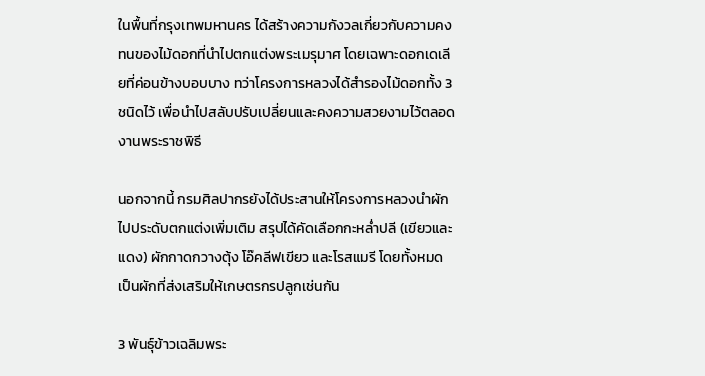ในพื้นที่กรุงเทพมหานคร ได้สร้างความกังวลเกี่ยวกับความคงทนของไม้ดอกที่นำไปตกแต่งพระเมรุมาศ โดยเฉพาะดอกเดเลียที่ค่อนข้างบอบบาง ทว่าโครงการหลวงได้สำรองไม้ดอกทั้ง 3 ชนิดไว้ เพื่อนำไปสลับปรับเปลี่ยนและคงความสวยงามไว้ตลอดงานพระราชพิธี

นอกจากนี้ กรมศิลปากรยังได้ประสานให้โครงการหลวงนำผักไปประดับตกแต่งเพิ่มเติม สรุปได้คัดเลือกกะหล่ำปลี (เขียวและแดง) ผักกาดกวางตุ้ง โอ๊คลีฟเขียว และโรสแมรี โดยทั้งหมดเป็นผักที่ส่งเสริมให้เกษตรกรปลูกเช่นกัน

3 พันธุ์ข้าวเฉลิมพระ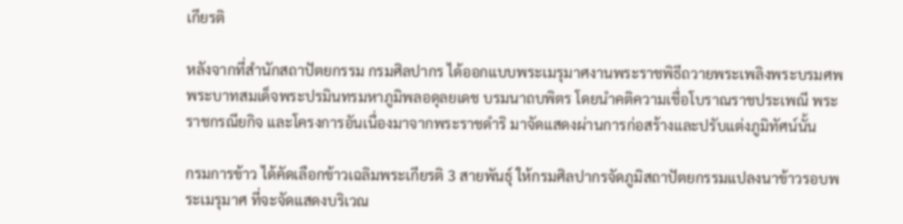เกียรติ

หลังจากที่สำนักสถาปัตยกรรม กรมศิลปากร ได้ออกแบบพระเมรุมาศงานพระราชพิธีถวายพระเพลิงพระบรมศพ พระบาทสมเด็จพระปรมินทรมหาภูมิพลอดุลยเดช บรมนาถบพิตร โดยนำคติความเชื่อโบราณราชประเพณี พระราชกรณียกิจ และโครงการอันเนื่องมาจากพระราชดำริ มาจัดแสดงผ่านการก่อสร้างและปรับแต่งภูมิทัศน์นั้น

กรมการข้าว ได้คัดเลือกข้าวเฉลิมพระเกียรติ 3 สายพันธุ์ ให้กรมศิลปากรจัดภูมิสถาปัตยกรรมแปลงนาข้าวรอบพระเมรุมาศ ที่จะจัดแสดงบริเวณ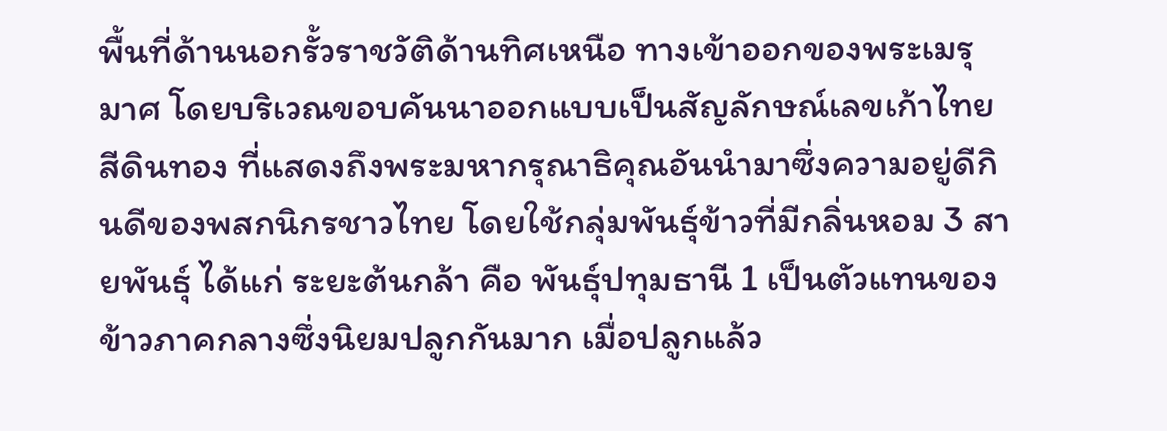พื้นที่ด้านนอกรั้วราชวัติด้านทิศเหนือ ทางเข้าออกของพระเมรุมาศ โดยบริเวณขอบคันนาออกแบบเป็นสัญลักษณ์เลขเก้าไทยสีดินทอง ที่แสดงถึงพระมหากรุณาธิคุณอันนำมาซึ่งความอยู่ดีกินดีของพสกนิกรชาวไทย โดยใช้กลุ่มพันธุ์ข้าวที่มีกลิ่นหอม 3 สายพันธุ์ ได้แก่ ระยะต้นกล้า คือ พันธุ์ปทุมธานี 1 เป็นตัวแทนของข้าวภาคกลางซึ่งนิยมปลูกกันมาก เมื่อปลูกแล้ว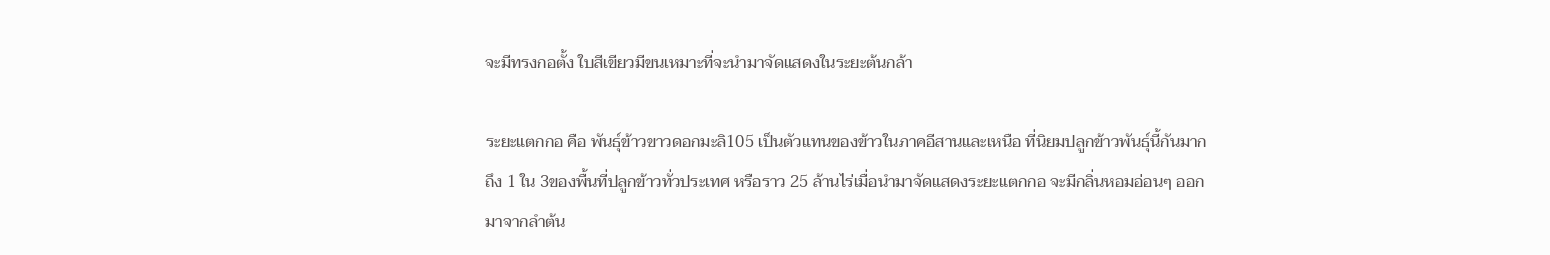จะมีทรงกอตั้ง ใบสีเขียวมีขนเหมาะที่จะนำมาจัดแสดงในระยะต้นกล้า

ระยะแตกกอ คือ พันธุ์ข้าวขาวดอกมะลิ105 เป็นตัวแทนของข้าวในภาคอีสานและเหนือ ที่นิยมปลูกข้าวพันธุ์นี้กันมากถึง 1 ใน 3ของพื้นที่ปลูกข้าวทั่วประเทศ หรือราว 25 ล้านไร่เมื่อนำมาจัดแสดงระยะแตกกอ จะมีกลิ่นหอมอ่อนๆ ออกมาจากลำต้น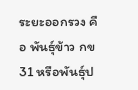ระยะออกรวง คือ พันธุ์ข้าว กข 31 หรือพันธุ์ป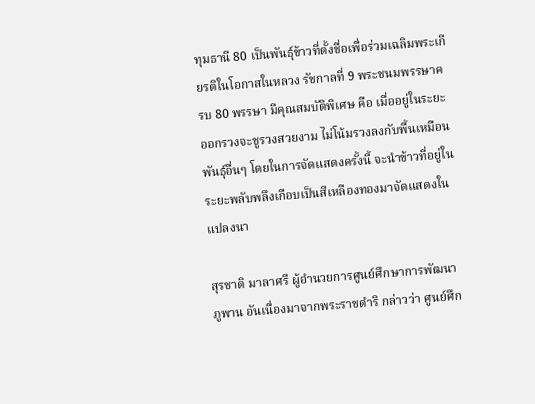ทุมธานี 80 เป็นพันธุ์ข้าวที่ตั้งชื่อเพื่อร่วมเฉลิมพระเกียรติในโอกาสในหลวง รัชกาลที่ 9 พระชนมพรรษาครบ 80 พรรษา มีคุณสมบัติพิเศษ คือ เมื่ออยู่ในระยะออกรวงจะชูรวงสวยงาม ไม่โน้มรวงลงกับพื้นเหมือนพันธุ์อื่นๆ โดยในการจัดแสดงครั้งนี้ จะนำข้าวที่อยู่ในระยะพลับพลึงเกือบเป็นสีเหลืองทองมาจัดแสดงในแปลงนา

สุรชาติ มาลาศรี ผู้อำนวยการศูนย์ศึกษาการพัฒนาภูพาน อันเนื่องมาจากพระราชดำริ กล่าวว่า ศูนย์ศึก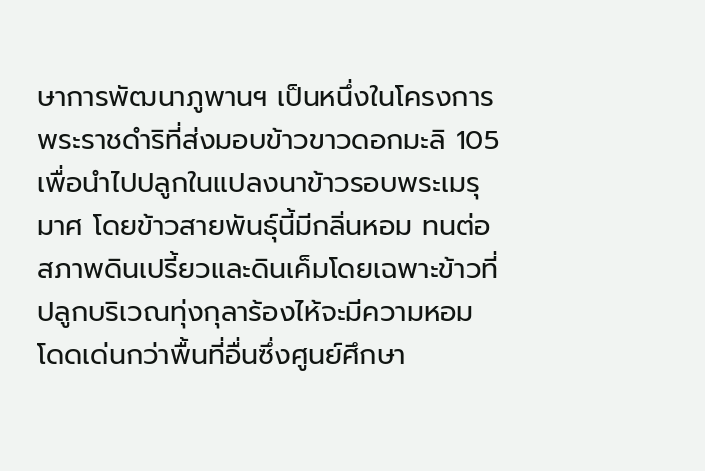ษาการพัฒนาภูพานฯ เป็นหนึ่งในโครงการพระราชดำริที่ส่งมอบข้าวขาวดอกมะลิ 105 เพื่อนำไปปลูกในแปลงนาข้าวรอบพระเมรุมาศ โดยข้าวสายพันธุ์นี้มีกลิ่นหอม ทนต่อสภาพดินเปรี้ยวและดินเค็มโดยเฉพาะข้าวที่ปลูกบริเวณทุ่งกุลาร้องไห้จะมีความหอมโดดเด่นกว่าพื้นที่อื่นซึ่งศูนย์ศึกษา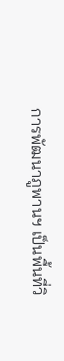การพัฒนาภูพานฯ เป็นพื้นที่วิ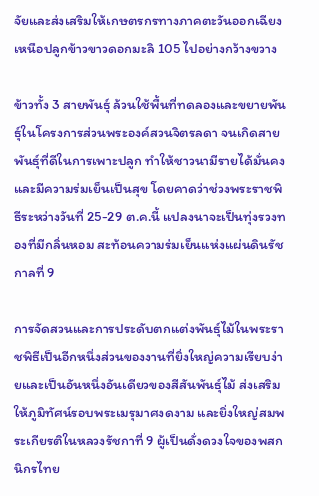จัยและส่งเสริมให้เกษตรกรทางภาคตะวันออกเฉียงเหนือปลูกข้าวขาวดอกมะลิ 105 ไปอย่างกว้างขวาง

ข้าวทั้ง 3 สายพันธุ์ ล้วนใช้พื้นที่ทดลองและขยายพันธุ์ในโครงการส่วนพระองค์สวนจิตรลดา จนเกิดสายพันธุ์ที่ดีในการเพาะปลูก ทำให้ชาวนามีรายได้มั่นคงและมีความร่มเย็นเป็นสุข โดยคาดว่าช่วงพระราชพิธีระหว่างวันที่ 25-29 ต.ค.นี้ แปลงนาจะเป็นทุ่งรวงทองที่มีกลิ่นหอม สะท้อนความร่มเย็นแห่งแผ่นดินรัชกาลที่ 9

การจัดสวนและการประดับตกแต่งพันธุ์ไม้ในพระราชพิธีเป็นอีกหนึ่งส่วนของงานที่ยิ่งใหญ่ความเรียบง่ายและเป็นอันหนึ่งอันเดียวของสีสันพันธุ์ไม้ ส่งเสริมให้ภูมิทัศน์รอบพระเมรุมาศงดงาม และยิ่งใหญ่สมพระเกียรติในหลวงรัชกาที่ 9 ผู้เป็นดั่งดวงใจของพสกนิกรไทย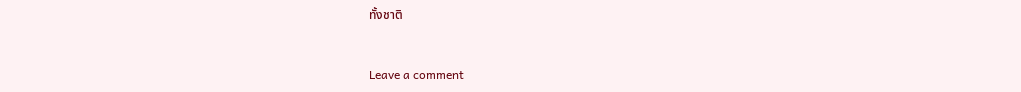ทั้งชาติ



Leave a comment